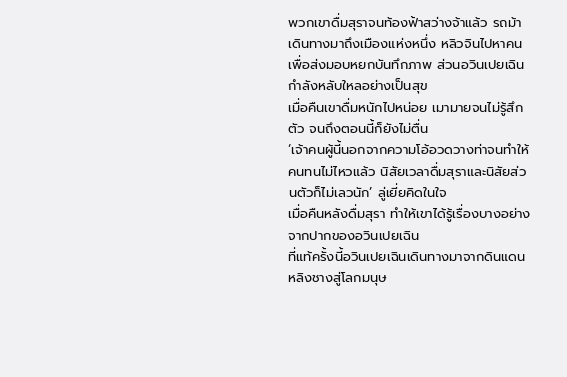พวกเขาดื่มสุราจนท้องฟ้าสว่างจ้าแล้ว รถม้าเดินทางมาถึงเมืองแห่งหนึ่ง หลิวจินไปหาคนเพื่อส่งมอบหยกบันทึกภาพ ส่วนอวินเปยเฉินกำลังหลับใหลอย่างเป็นสุข
เมื่อคืนเขาดื่มหนักไปหน่อย เมามายจนไม่รู้สึกตัว จนถึงตอนนี้ก็ยังไม่ตื่น
‘เจ้าคนผู้นี้นอกจากความโอ้อวดวางท่าจนทำให้คนทนไม่ไหวแล้ว นิสัยเวลาดื่มสุราและนิสัยส่วนตัวก็ไม่เลวนัก’ ลู่เยี่ยคิดในใจ
เมื่อคืนหลังดื่มสุรา ทำให้เขาได้รู้เรื่องบางอย่างจากปากของอวินเปยเฉิน
ที่แท้ครั้งนี้อวินเปยเฉินเดินทางมาจากดินแดนหลิงชางสู่โลกมนุษ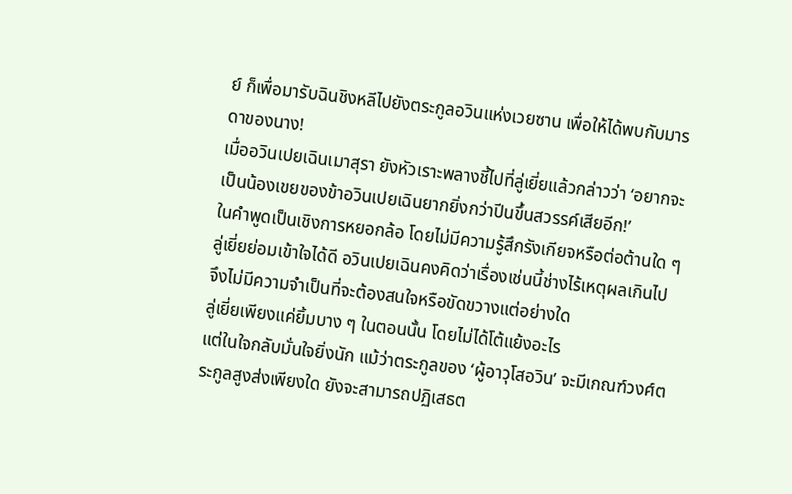ย์ ก็เพื่อมารับฉินชิงหลีไปยังตระกูลอวินแห่งเวยซาน เพื่อให้ได้พบกับมารดาของนาง!
เมื่ออวินเปยเฉินเมาสุรา ยังหัวเราะพลางชี้ไปที่ลู่เยี่ยแล้วกล่าวว่า ‘อยากจะเป็นน้องเขยของข้าอวินเปยเฉินยากยิ่งกว่าปีนขึ้นสวรรค์เสียอีก!’
ในคำพูดเป็นเชิงการหยอกล้อ โดยไม่มีความรู้สึกรังเกียจหรือต่อต้านใด ๆ
ลู่เยี่ยย่อมเข้าใจได้ดี อวินเปยเฉินคงคิดว่าเรื่องเช่นนี้ช่างไร้เหตุผลเกินไป จึงไม่มีความจำเป็นที่จะต้องสนใจหรือขัดขวางแต่อย่างใด
ลู่เยี่ยเพียงแค่ยิ้มบาง ๆ ในตอนนั้น โดยไม่ได้โต้แย้งอะไร
แต่ในใจกลับมั่นใจยิ่งนัก แม้ว่าตระกูลของ ‘ผู้อาวุโสอวิน’ จะมีเกณฑ์วงศ์ตระกูลสูงส่งเพียงใด ยังจะสามารถปฏิเสธต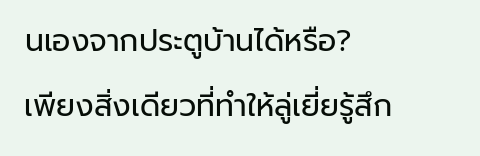นเองจากประตูบ้านได้หรือ?
เพียงสิ่งเดียวที่ทำให้ลู่เยี่ยรู้สึก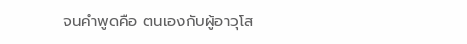จนคำพูดคือ ตนเองกับผู้อาวุโส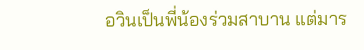อวินเป็นพี่น้องร่วมสาบาน แต่มาร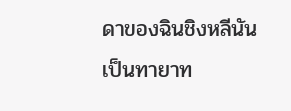ดาของฉินชิงหลีนันเป็นทายาท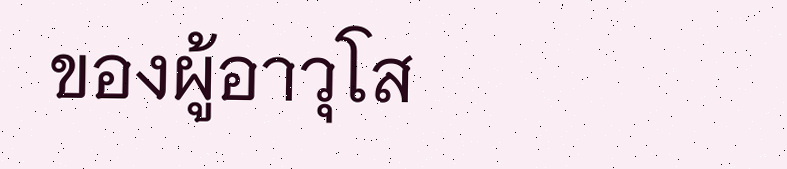ของผู้อาวุโส